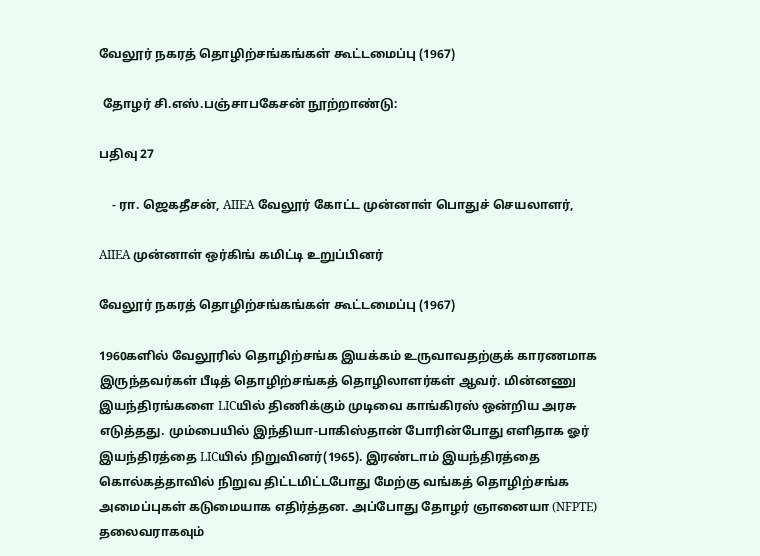வேலூர் நகரத் தொழிற்சங்கங்கள் கூட்டமைப்பு (1967)

 தோழர் சி.எஸ்.பஞ்சாபகேசன் நூற்றாண்டு:

பதிவு 27

    - ரா. ஜெகதீசன், AIIEA வேலூர் கோட்ட முன்னாள் பொதுச் செயலாளர்,

AIIEA முன்னாள் ஒர்கிங் கமிட்டி உறுப்பினர்

வேலூர் நகரத் தொழிற்சங்கங்கள் கூட்டமைப்பு (1967)

1960களில் வேலூரில் தொழிற்சங்க இயக்கம் உருவாவதற்குக் காரணமாக இருந்தவர்கள் பீடித் தொழிற்சங்கத் தொழிலாளர்கள் ஆவர். மின்னணு இயந்திரங்களை LICயில் திணிக்கும் முடிவை காங்கிரஸ் ஒன்றிய அரசு எடுத்தது. மும்பையில் இந்தியா-பாகிஸ்தான் போரின்போது எளிதாக ஓர் இயந்திரத்தை LICயில் நிறுவினர்(1965). இரண்டாம் இயந்திரத்தை கொல்கத்தாவில் நிறுவ திட்டமிட்டபோது மேற்கு வங்கத் தொழிற்சங்க அமைப்புகள் கடுமையாக எதிர்த்தன. அப்போது தோழர் ஞானையா (NFPTE)  தலைவராகவும்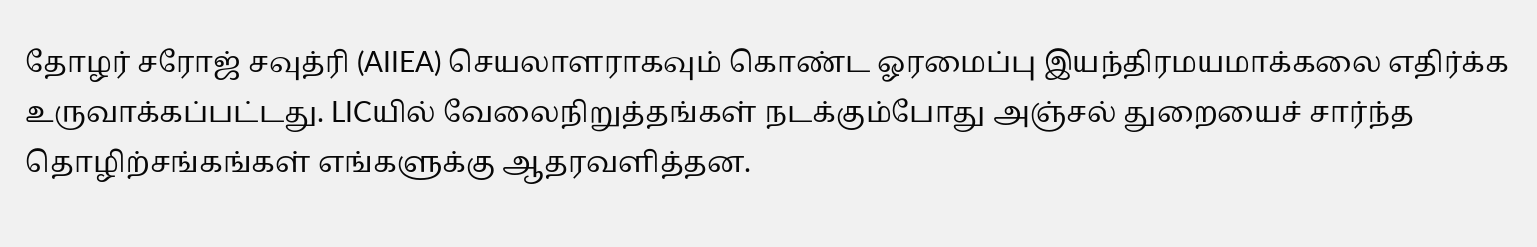தோழர் சரோஜ் சவுத்ரி (AIIEA) செயலாளராகவும் கொண்ட ஓரமைப்பு இயந்திரமயமாக்கலை எதிர்க்க உருவாக்கப்பட்டது. LICயில் வேலைநிறுத்தங்கள் நடக்கும்போது அஞ்சல் துறையைச் சார்ந்த தொழிற்சங்கங்கள் எங்களுக்கு ஆதரவளித்தன.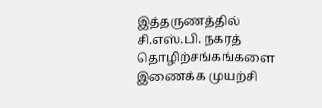இத்தருணத்தில் சி.எஸ்.பி. நகரத் தொழிற்சங்கங்களை இணைக்க முயற்சி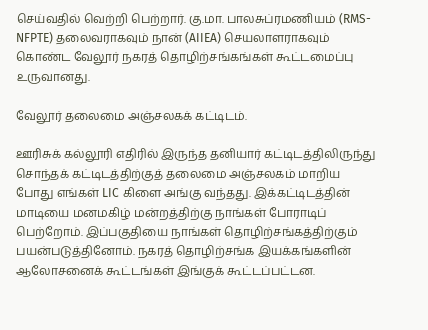செய்வதில் வெற்றி பெற்றார். கு.மா. பாலசுப்ரமணியம் (RMS-NFPTE) தலைவராகவும் நான் (AIIEA) செயலாளராகவும் கொண்ட வேலூர் நகரத் தொழிற்சங்கங்கள் கூட்டமைப்பு உருவானது.

வேலூர் தலைமை அஞ்சலகக் கட்டிடம்.

ஊரிசுக் கல்லூரி எதிரில் இருந்த தனியார் கட்டிடத்திலிருந்து சொந்தக் கட்டிடத்திற்குத் தலைமை அஞ்சலகம் மாறிய போது எங்கள் LIC கிளை அங்கு வந்தது. இக்கட்டிடத்தின் மாடியை மனமகிழ் மன்றத்திற்கு நாங்கள் போராடிப் பெற்றோம். இப்பகுதியை நாங்கள் தொழிற்சங்கத்திற்கும் பயன்படுத்தினோம். நகரத் தொழிற்சங்க இயக்கங்களின் ஆலோசனைக் கூட்டங்கள் இங்குக் கூட்டப்பட்டன.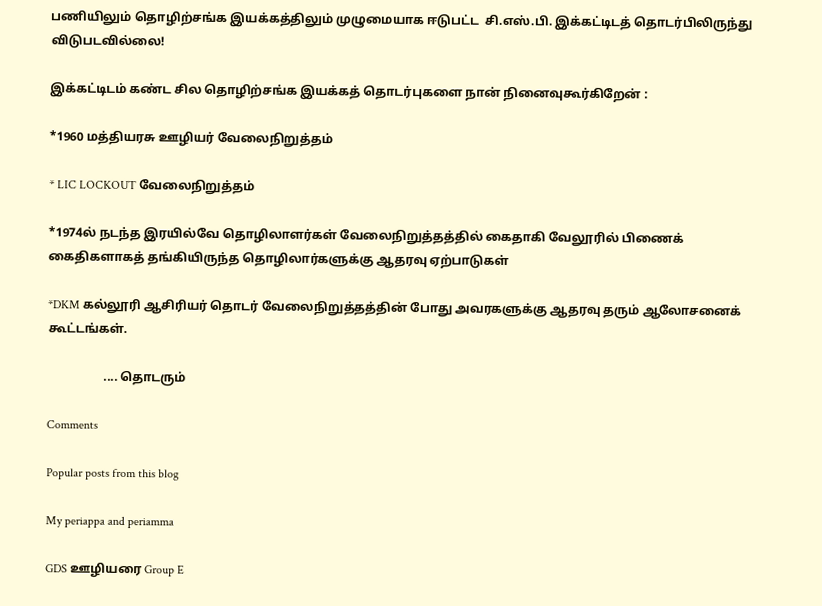பணியிலும் தொழிற்சங்க இயக்கத்திலும் முழுமையாக ஈடுபட்ட  சி.எஸ்.பி. இக்கட்டிடத் தொடர்பிலிருந்து விடுபடவில்லை!

இக்கட்டிடம் கண்ட சில தொழிற்சங்க இயக்கத் தொடர்புகளை நான் நினைவுகூர்கிறேன் :

*1960 மத்தியரசு ஊழியர் வேலைநிறுத்தம்

* LIC LOCKOUT வேலைநிறுத்தம்

*1974ல் நடந்த இரயில்வே தொழிலாளர்கள் வேலைநிறுத்தத்தில் கைதாகி வேலூரில் பிணைக் கைதிகளாகத் தங்கியிருந்த தொழிலார்களுக்கு ஆதரவு ஏற்பாடுகள்

*DKM கல்லூரி ஆசிரியர் தொடர் வேலைநிறுத்தத்தின் போது அவரகளுக்கு ஆதரவு தரும் ஆலோசனைக் கூட்டங்கள்.

                  .... தொடரும்

Comments

Popular posts from this blog

My periappa and periamma

GDS ஊழியரை Group E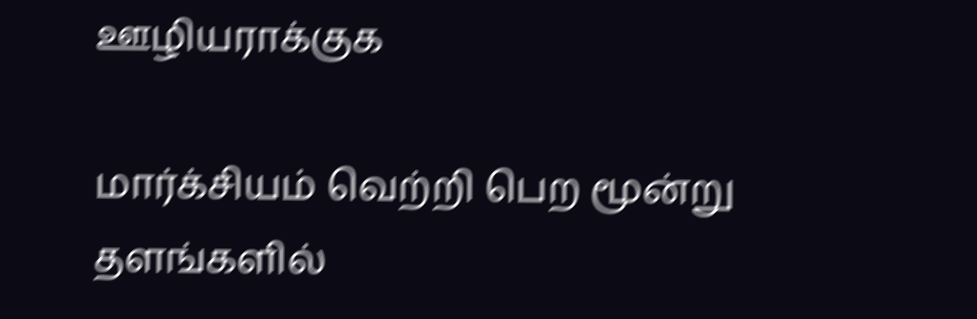ஊழியராக்குக

மார்க்சியம் வெற்றி பெற மூன்று தளங்களில்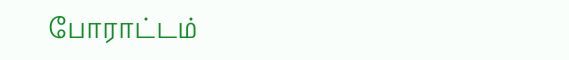போராட்டம்